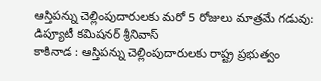ఆస్తిపన్ను చెల్లింపుదారులకు మరో 5 రోజులు మాత్రమే గడువు: డిప్యూటీ కమిషనర్ శ్రీనివాస్
కాకినాడ : ఆస్తిపన్ను చెల్లింపుదారులకు రాష్ట్ర ప్రభుత్వం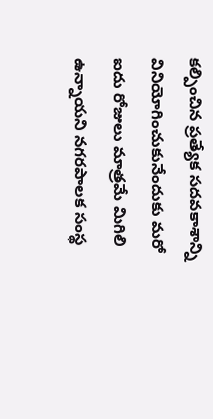కల్పించిన ప్రత్యేక సదవకాశాన్ని వినియోగించుకునేందుకు మరో ఐదు రోజులు మాత్రమే మిగిలి ఉన్నాయని నగరపాలక సంస్థ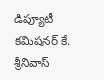డిప్యూటీ కమిషనర్ కే. శ్రీనివాస్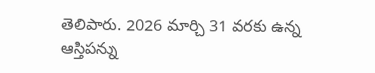తెలిపారు. 2026 మార్చి 31 వరకు ఉన్న ఆస్తిపన్ను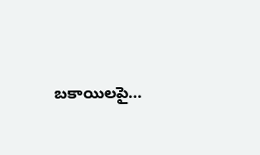బకాయిలపై…